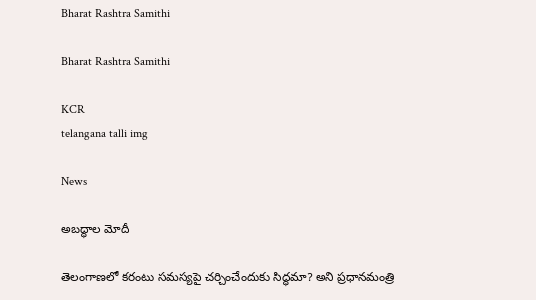Bharat Rashtra Samithi

Bharat Rashtra Samithi

KCR
telangana talli img

News

అబద్ధాల మోదీ

తెలంగాణలో కరంటు సమస్యపై చర్చించేందుకు సిద్ధమా? అని ప్రధానమంత్రి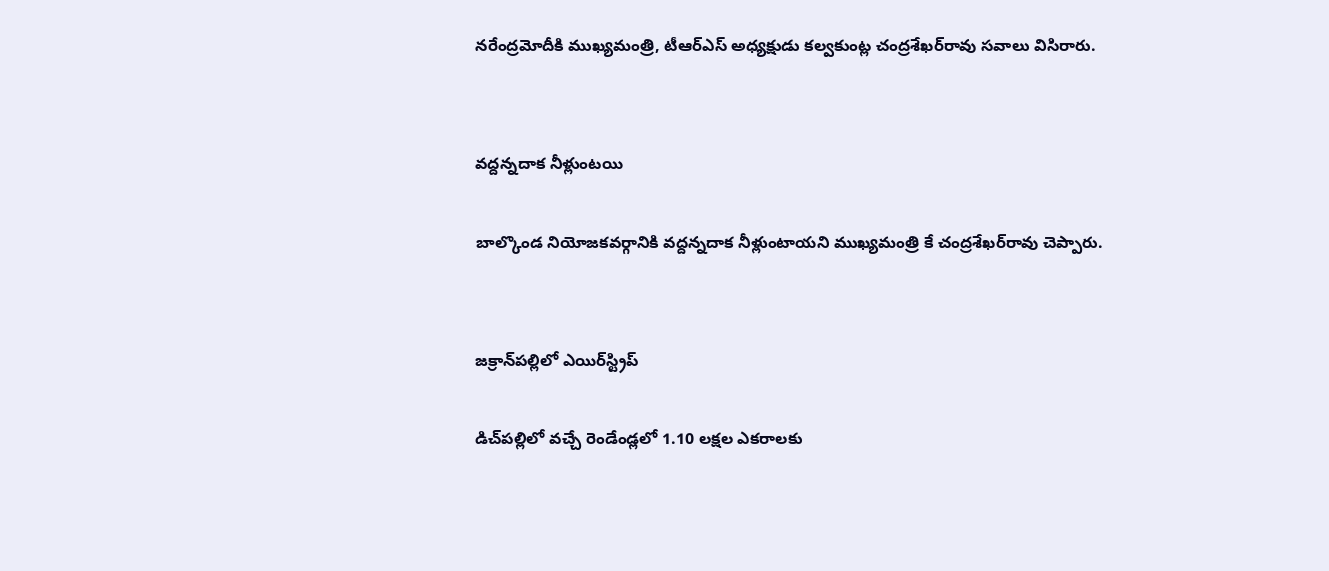నరేంద్రమోదీకి ముఖ్యమంత్రి, టీఆర్‌ఎస్ అధ్యక్షుడు కల్వకుంట్ల చంద్రశేఖర్‌రావు సవాలు విసిరారు.


వద్దన్నదాక నీళ్లుంటయి

బాల్కొండ నియోజకవర్గానికి వద్దన్నదాక నీళ్లుంటాయని ముఖ్యమంత్రి కే చంద్రశేఖర్‌రావు చెప్పారు.


జక్రాన్‌పల్లిలో ఎయిర్‌స్ట్రిప్

డిచ్‌పల్లిలో వచ్చే రెండేండ్లలో 1.10 లక్షల ఎకరాలకు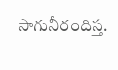సాగునీరందిస్త.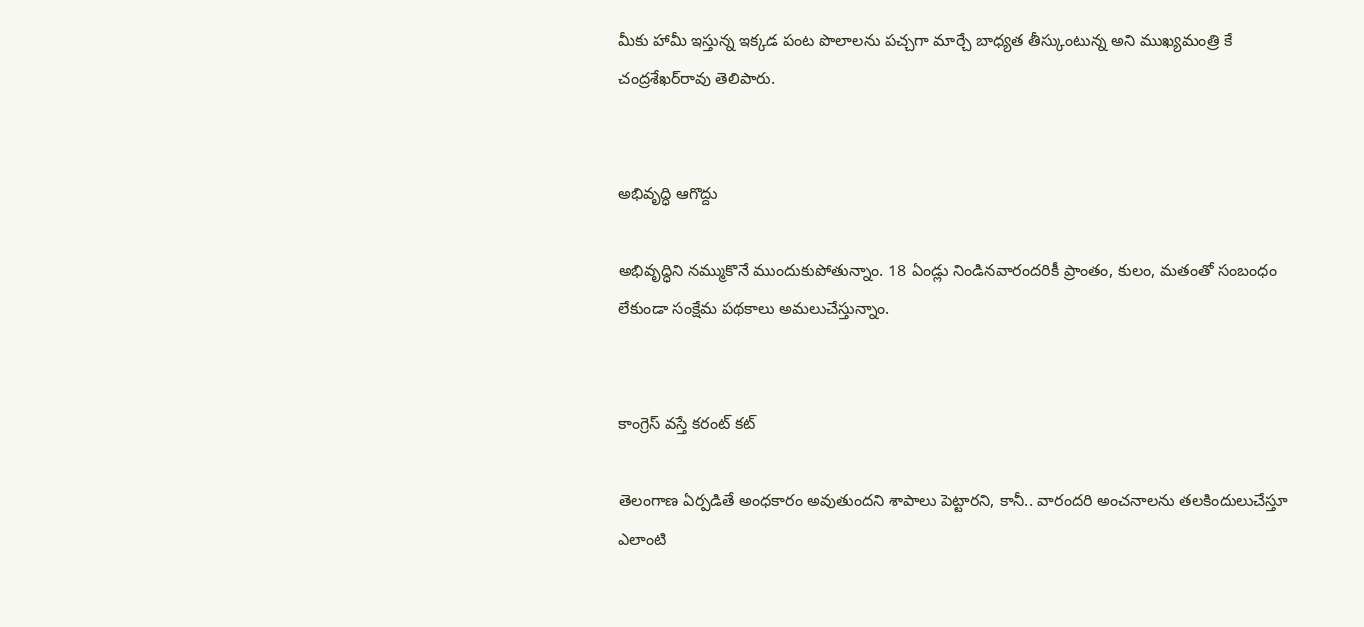మీకు హామీ ఇస్తున్న ఇక్కడ పంట పొలాలను పచ్చగా మార్చే బాధ్యత తీస్కుంటున్న అని ముఖ్యమంత్రి కే చంద్రశేఖర్‌రావు తెలిపారు.


అభివృద్ధి ఆగొద్దు

అభివృద్ధిని నమ్ముకొనే ముందుకుపోతున్నాం. 18 ఏండ్లు నిండినవారందరికీ ప్రాంతం, కులం, మతంతో సంబంధం లేకుండా సంక్షేమ పథకాలు అమలుచేస్తున్నాం.


కాంగ్రెస్ వస్తే కరంట్ కట్

తెలంగాణ ఏర్పడితే అంధకారం అవుతుందని శాపాలు పెట్టారని, కానీ.. వారందరి అంచనాలను తలకిందులుచేస్తూ ఎలాంటి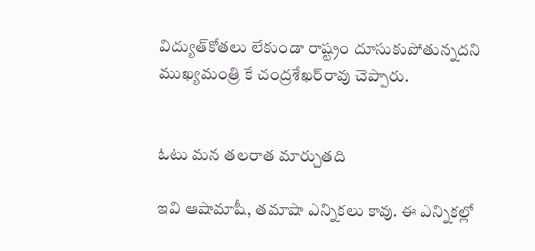విద్యుత్‌కోతలు లేకుండా రాష్ట్రం దూసుకుపోతున్నదని ముఖ్యమంత్రి కే చంద్రశేఖర్‌రావు చెప్పారు.


ఓటు మన తలరాత మార్చుతది

ఇవి ఆషామాషీ, తమాషా ఎన్నికలు కావు. ఈ ఎన్నికల్లో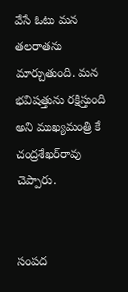వేసే ఓటు మన తలరాతను మార్చుతుంది. మన భవిషత్తును రక్షిస్తుంది అని ముఖ్యమంత్రి కే చంద్రశేఖర్‌రావు చెప్పారు.


సంపద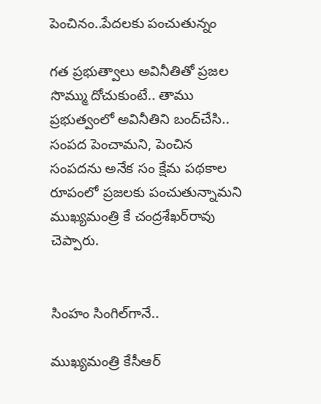పెంచినం..పేదలకు పంచుతున్నం

గత ప్రభుత్వాలు అవినీతితో ప్రజల సొమ్ము దోచుకుంటే.. తాము ప్రభుత్వంలో అవినీతిని బంద్‌చేసి.. సంపద పెంచామని, పెంచిన సంపదను అనేక సం క్షేమ పథకాల రూపంలో ప్రజలకు పంచుతున్నామని ముఖ్యమంత్రి కే చంద్రశేఖర్‌రావు చెప్పారు.


సింహం సింగిల్‌గానే..

ముఖ్యమంత్రి కేసీఆర్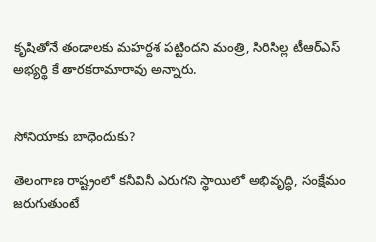కృషితోనే తండాలకు మహర్దశ పట్టిందని మంత్రి, సిరిసిల్ల టీఆర్‌ఎస్ అభ్యర్థి కే తారకరామారావు అన్నారు.


సోనియాకు బాధెందుకు?

తెలంగాణ రాష్ట్రంలో కనీవినీ ఎరుగని స్థాయిలో అభివృద్ధి, సంక్షేమం జరుగుతుంటే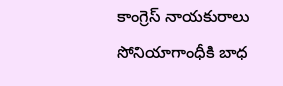కాంగ్రెస్ నాయకురాలు సోనియాగాంధీకి బాధ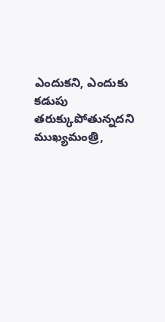ఎందుకని, ఎందుకు కడుపు తరుక్కుపోతున్నదని ముఖ్యమంత్రి,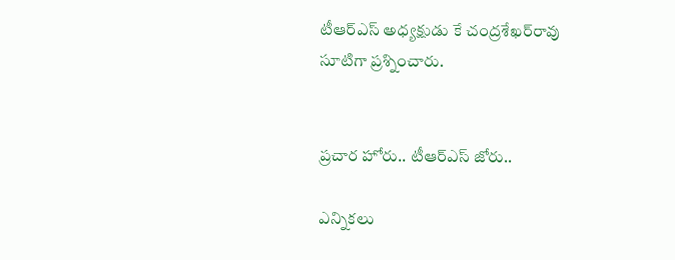టీఆర్‌ఎస్ అధ్యక్షుడు కే చంద్రశేఖర్‌రావు సూటిగా ప్రశ్నించారు.


ప్రచార హోరు.. టీఆర్‌ఎస్ జోరు..

ఎన్నికలు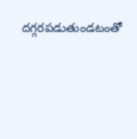దగ్గరపడుతుండటంతో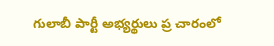గులాబీ పార్టీ అభ్యర్థులు ప్ర చారంలో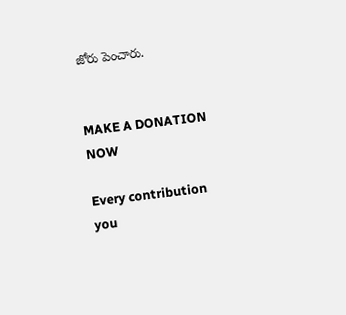జోరు పెంచారు.


MAKE A DONATION NOW

Every contribution you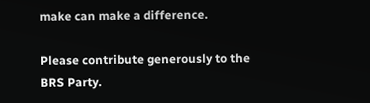make can make a difference.

Please contribute generously to the BRS Party.